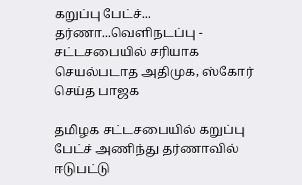கறுப்பு பேட்ச்... தர்ணா...வெளிநடப்பு - சட்டசபையில் சரியாக செயல்படாத அதிமுக, ஸ்கோர் செய்த பாஜக

தமிழக சட்டசபையில் கறுப்பு பேட்ச் அணிந்து தர்ணாவில் ஈடுபட்டு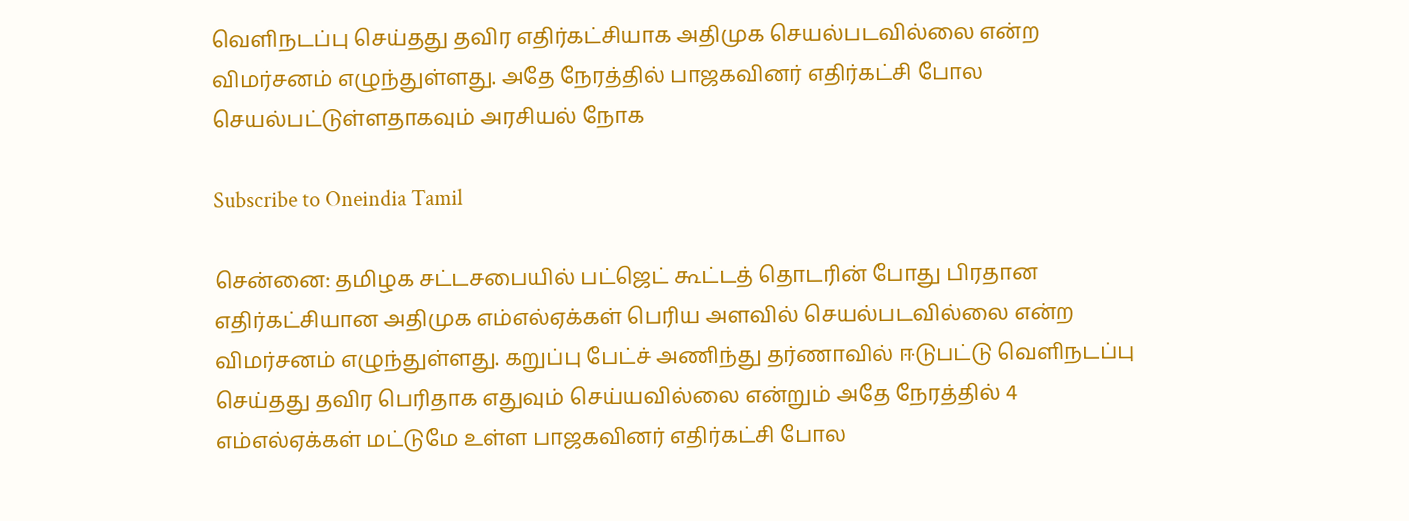வெளிநடப்பு செய்தது தவிர எதிர்கட்சியாக அதிமுக செயல்படவில்லை என்ற விமர்சனம் எழுந்துள்ளது. அதே நேரத்தில் பாஜகவினர் எதிர்கட்சி போல செயல்பட்டுள்ளதாகவும் அரசியல் நோக

Subscribe to Oneindia Tamil

சென்னை: தமிழக சட்டசபையில் பட்ஜெட் கூட்டத் தொடரின் போது பிரதான எதிர்கட்சியான அதிமுக எம்எல்ஏக்கள் பெரிய அளவில் செயல்படவில்லை என்ற விமர்சனம் எழுந்துள்ளது. கறுப்பு பேட்ச் அணிந்து தர்ணாவில் ஈடுபட்டு வெளிநடப்பு செய்தது தவிர பெரிதாக எதுவும் செய்யவில்லை என்றும் அதே நேரத்தில் 4 எம்எல்ஏக்கள் மட்டுமே உள்ள பாஜகவினர் எதிர்கட்சி போல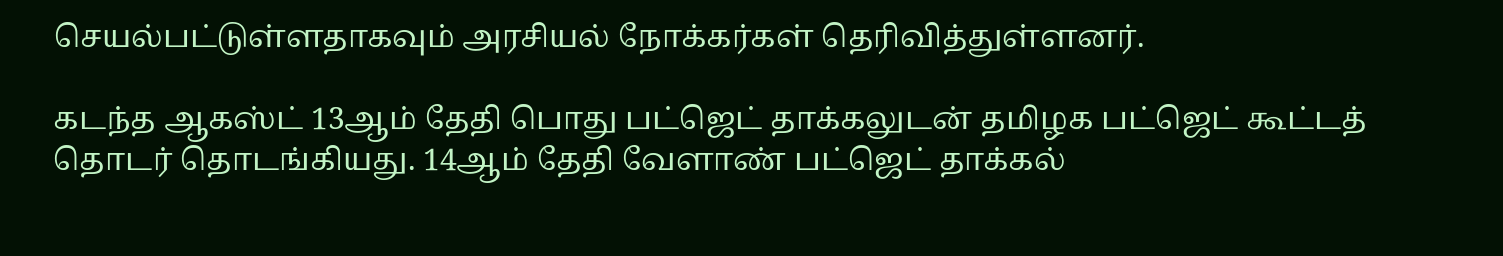செயல்பட்டுள்ளதாகவும் அரசியல் நோக்கர்கள் தெரிவித்துள்ளனர்.

கடந்த ஆகஸ்ட் 13ஆம் தேதி பொது பட்ஜெட் தாக்கலுடன் தமிழக பட்ஜெட் கூட்டத் தொடர் தொடங்கியது. 14ஆம் தேதி வேளாண் பட்ஜெட் தாக்கல்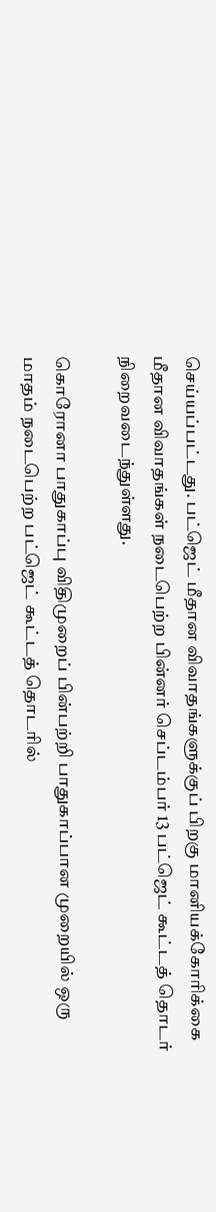செய்யப்பட்டது. பட்ஜெட் மீதான விவாதங்களுக்குப் பிறகு மானியக்கோரிக்கை மீதான விவாதங்கள் நடைபெற்ற பின்னர் செப்டம்பர் 13 பட்ஜெட் கூட்டத் தொடர் நிறைவடைந்துள்ளது.

கொரோனா பாதுகாப்பு விதிமுறைப் பின்பற்றி பாதுகாப்பான முறையில் ஒரு மாதம் நடைபெற்ற பட்ஜெட் கூட்டத் தொடரில்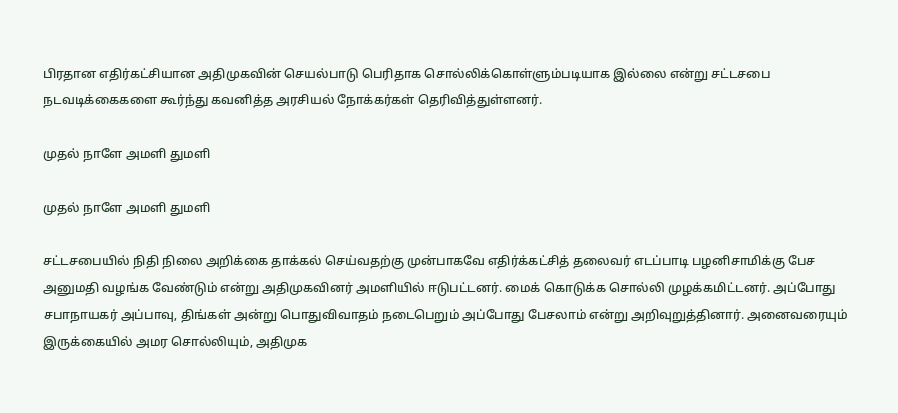பிரதான எதிர்கட்சியான அதிமுகவின் செயல்பாடு பெரிதாக சொல்லிக்கொள்ளும்படியாக இல்லை என்று சட்டசபை நடவடிக்கைகளை கூர்ந்து கவனித்த அரசியல் நோக்கர்கள் தெரிவித்துள்ளனர்.

முதல் நாளே அமளி துமளி

முதல் நாளே அமளி துமளி

சட்டசபையில் நிதி நிலை அறிக்கை தாக்கல் செய்வதற்கு முன்பாகவே எதிர்க்கட்சித் தலைவர் எடப்பாடி பழனிசாமிக்கு பேச அனுமதி வழங்க வேண்டும் என்று அதிமுகவினர் அமளியில் ஈடுபட்டனர். மைக் கொடுக்க சொல்லி முழக்கமிட்டனர். அப்போது சபாநாயகர் அப்பாவு, திங்கள் அன்று பொதுவிவாதம் நடைபெறும் அப்போது பேசலாம் என்று அறிவுறுத்தினார். அனைவரையும் இருக்கையில் அமர சொல்லியும், அதிமுக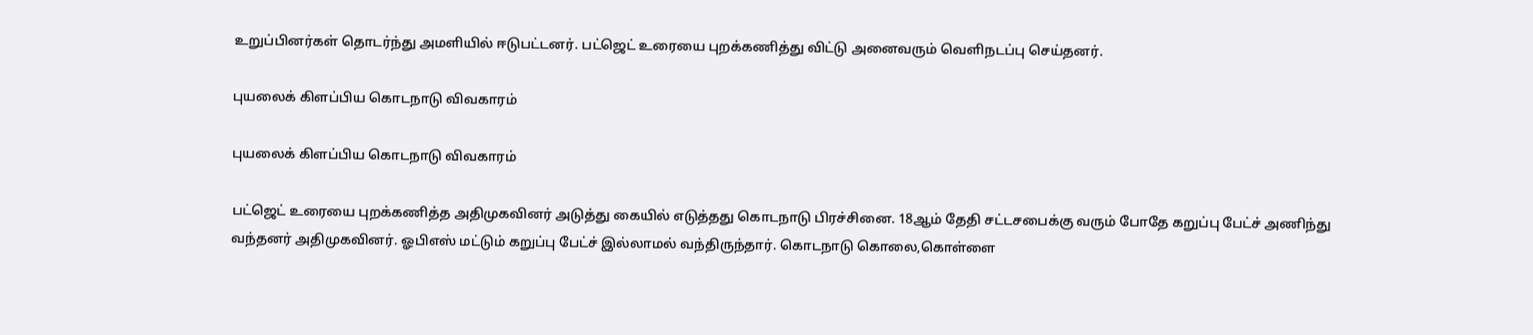உறுப்பினர்கள் தொடர்ந்து அமளியில் ஈடுபட்டனர். பட்ஜெட் உரையை புறக்கணித்து விட்டு அனைவரும் வெளிநடப்பு செய்தனர்.

புயலைக் கிளப்பிய கொடநாடு விவகாரம்

புயலைக் கிளப்பிய கொடநாடு விவகாரம்

பட்ஜெட் உரையை புறக்கணித்த அதிமுகவினர் அடுத்து கையில் எடுத்தது கொடநாடு பிரச்சினை. 18ஆம் தேதி சட்டசபைக்கு வரும் போதே கறுப்பு பேட்ச் அணிந்து வந்தனர் அதிமுகவினர். ஓபிஎஸ் மட்டும் கறுப்பு பேட்ச் இல்லாமல் வந்திருந்தார். கொடநாடு கொலை,கொள்ளை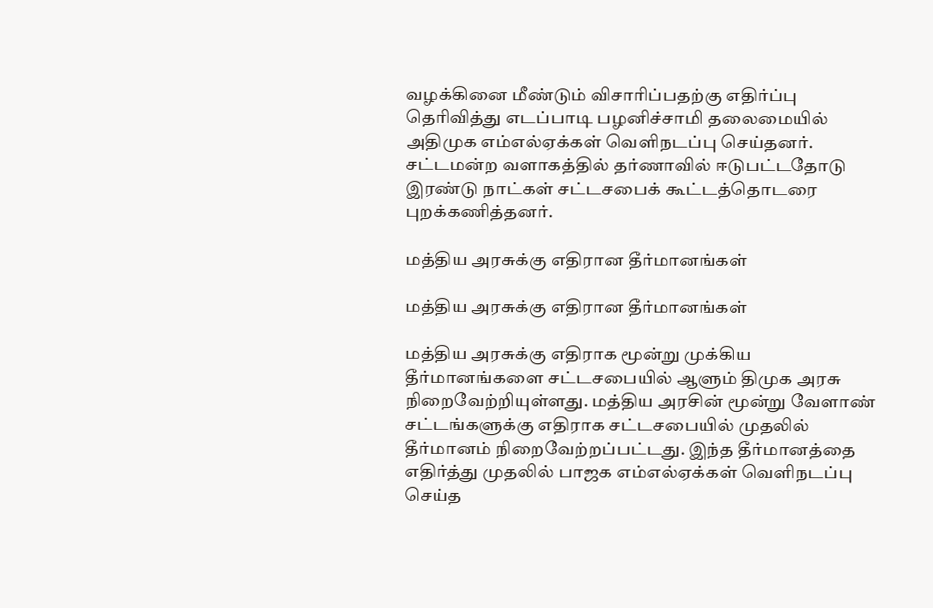வழக்கினை மீண்டும் விசாரிப்பதற்கு எதிர்ப்பு தெரிவித்து எடப்பாடி பழனிச்சாமி தலைமையில் அதிமுக எம்எல்ஏக்கள் வெளிநடப்பு செய்தனர். சட்டமன்ற வளாகத்தில் தர்ணாவில் ஈடுபட்டதோடு இரண்டு நாட்கள் சட்டசபைக் கூட்டத்தொடரை புறக்கணித்தனர்.

மத்திய அரசுக்கு எதிரான தீர்மானங்கள்

மத்திய அரசுக்கு எதிரான தீர்மானங்கள்

மத்திய அரசுக்கு எதிராக மூன்று முக்கிய தீர்மானங்களை சட்டசபையில் ஆளும் திமுக அரசு நிறைவேற்றியுள்ளது. மத்திய அரசின் மூன்று வேளாண் சட்டங்களுக்கு எதிராக சட்டசபையில் முதலில் தீர்மானம் நிறைவேற்றப்பட்டது. இந்த தீர்மானத்தை எதிர்த்து முதலில் பாஜக எம்எல்ஏக்கள் வெளிநடப்பு செய்த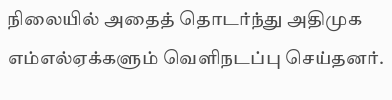நிலையில் அதைத் தொடர்ந்து அதிமுக எம்எல்ஏக்களும் வெளிநடப்பு செய்தனர்.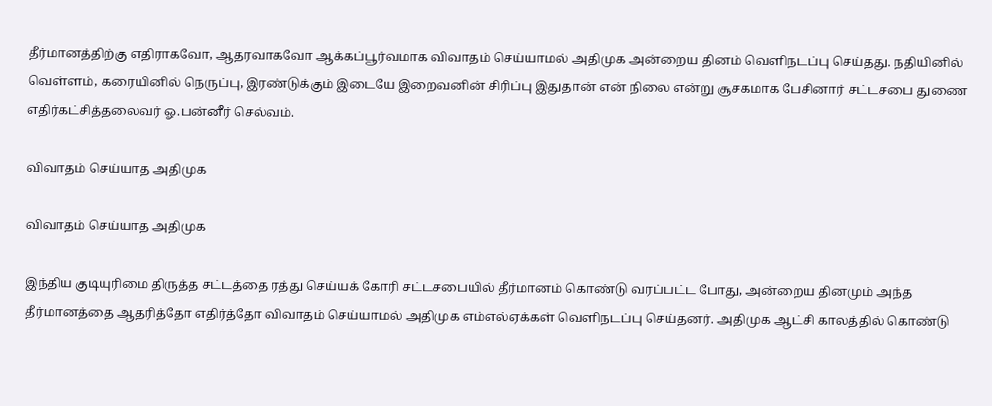தீர்மானத்திற்கு எதிராகவோ, ஆதரவாகவோ ஆக்கப்பூர்வமாக விவாதம் செய்யாமல் அதிமுக அன்றைய தினம் வெளிநடப்பு செய்தது. நதியினில் வெள்ளம், கரையினில் நெருப்பு, இரண்டுக்கும் இடையே இறைவனின் சிரிப்பு இதுதான் என் நிலை என்று சூசகமாக பேசினார் சட்டசபை துணை எதிர்கட்சித்தலைவர் ஓ.பன்னீர் செல்வம்.

விவாதம் செய்யாத அதிமுக

விவாதம் செய்யாத அதிமுக

இந்திய குடியுரிமை திருத்த சட்டத்தை ரத்து செய்யக் கோரி சட்டசபையில் தீர்மானம் கொண்டு வரப்பட்ட போது, அன்றைய தினமும் அந்த தீர்மானத்தை ஆதரித்தோ எதிர்த்தோ விவாதம் செய்யாமல் அதிமுக எம்எல்ஏக்கள் வெளிநடப்பு செய்தனர். அதிமுக ஆட்சி காலத்தில் கொண்டு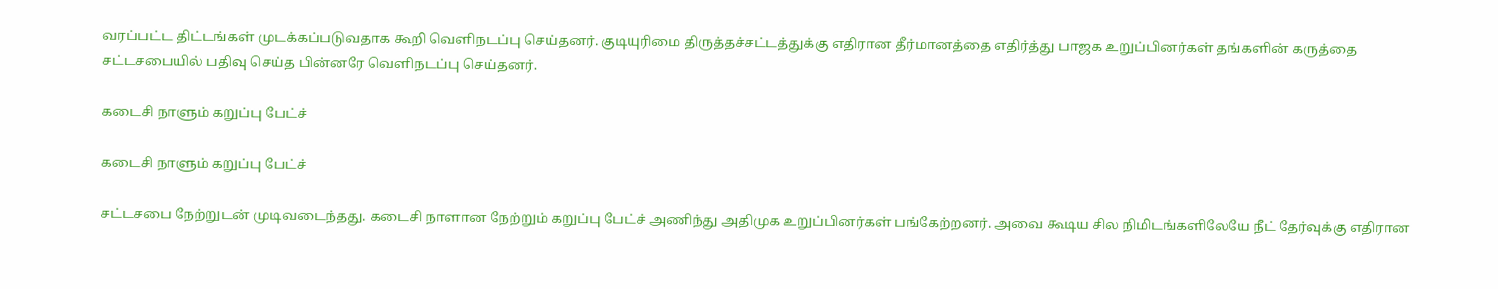வரப்பட்ட திட்டங்கள் முடக்கப்படுவதாக கூறி வெளிநடப்பு செய்தனர். குடியுரிமை திருத்தச்சட்டத்துக்கு எதிரான தீர்மானத்தை எதிர்த்து பாஜக உறுப்பினர்கள் தங்களின் கருத்தை சட்டசபையில் பதிவு செய்த பின்னரே வெளிநடப்பு செய்தனர்.

கடைசி நாளும் கறுப்பு பேட்ச்

கடைசி நாளும் கறுப்பு பேட்ச்

சட்டசபை நேற்றுடன் முடிவடைந்தது. கடைசி நாளான நேற்றும் கறுப்பு பேட்ச் அணிந்து அதிமுக உறுப்பினர்கள் பங்கேற்றனர். அவை கூடிய சில நிமிடங்களிலேயே நீட் தேர்வுக்கு எதிரான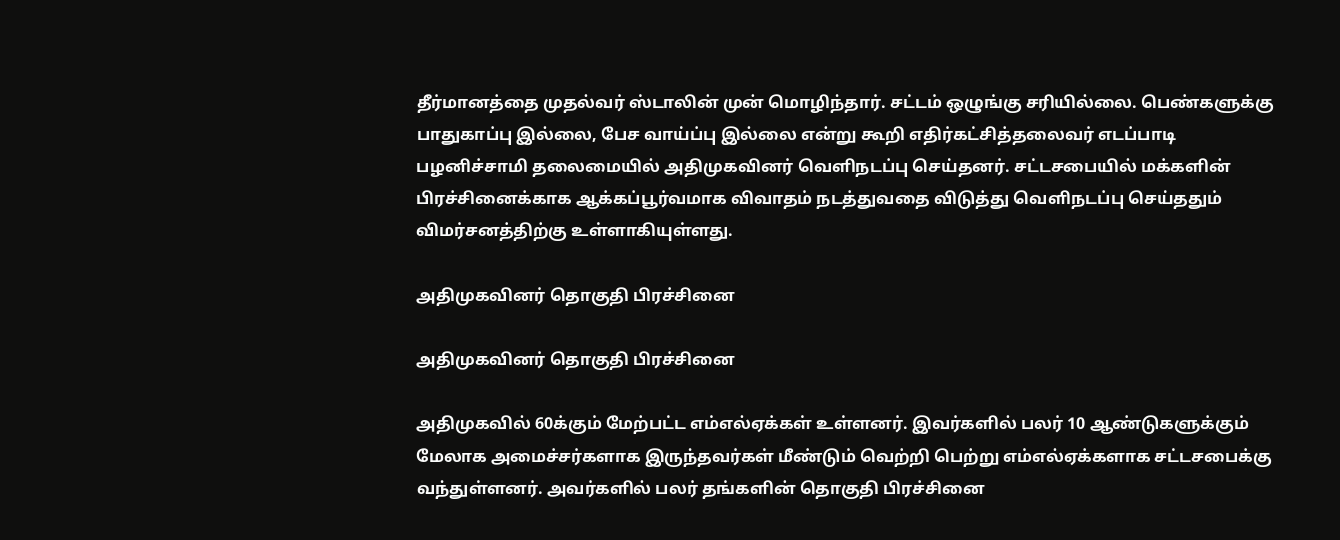தீர்மானத்தை முதல்வர் ஸ்டாலின் முன் மொழிந்தார். சட்டம் ஒழுங்கு சரியில்லை. பெண்களுக்கு பாதுகாப்பு இல்லை, பேச வாய்ப்பு இல்லை என்று கூறி எதிர்கட்சித்தலைவர் எடப்பாடி பழனிச்சாமி தலைமையில் அதிமுகவினர் வெளிநடப்பு செய்தனர். சட்டசபையில் மக்களின் பிரச்சினைக்காக ஆக்கப்பூர்வமாக விவாதம் நடத்துவதை விடுத்து வெளிநடப்பு செய்ததும் விமர்சனத்திற்கு உள்ளாகியுள்ளது.

அதிமுகவினர் தொகுதி பிரச்சினை

அதிமுகவினர் தொகுதி பிரச்சினை

அதிமுகவில் 60க்கும் மேற்பட்ட எம்எல்ஏக்கள் உள்ளனர். இவர்களில் பலர் 10 ஆண்டுகளுக்கும் மேலாக அமைச்சர்களாக இருந்தவர்கள் மீண்டும் வெற்றி பெற்று எம்எல்ஏக்களாக சட்டசபைக்கு வந்துள்ளனர். அவர்களில் பலர் தங்களின் தொகுதி பிரச்சினை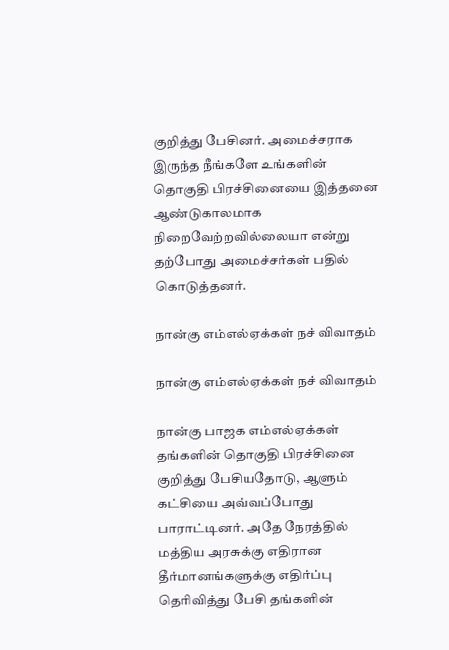குறித்து பேசினர். அமைச்சராக இருந்த நீங்களே உங்களின் தொகுதி பிரச்சினையை இத்தனை ஆண்டுகாலமாக நிறைவேற்றவில்லையா என்று தற்போது அமைச்சர்கள் பதில் கொடுத்தனர்.

நான்கு எம்எல்ஏக்கள் நச் விவாதம்

நான்கு எம்எல்ஏக்கள் நச் விவாதம்

நான்கு பாஜக எம்எல்ஏக்கள் தங்களின் தொகுதி பிரச்சினை குறித்து பேசியதோடு, ஆளும் கட்சியை அவ்வப்போது பாராட்டினர். அதே நேரத்தில் மத்திய அரசுக்கு எதிரான தீர்மானங்களுக்கு எதிர்ப்பு தெரிவித்து பேசி தங்களின்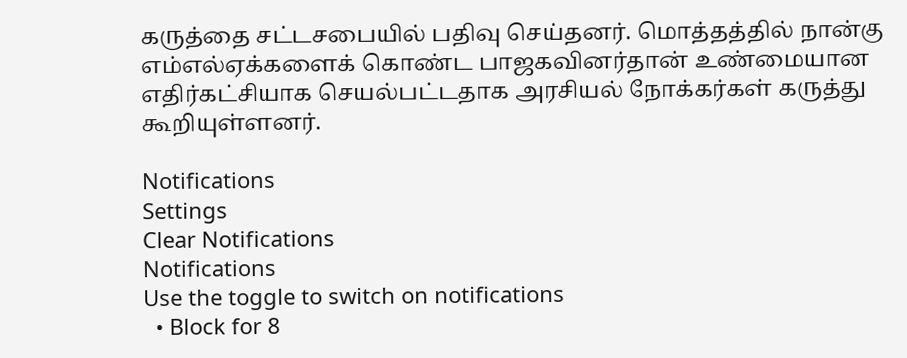கருத்தை சட்டசபையில் பதிவு செய்தனர். மொத்தத்தில் நான்கு எம்எல்ஏக்களைக் கொண்ட பாஜகவினர்தான் உண்மையான எதிர்கட்சியாக செயல்பட்டதாக அரசியல் நோக்கர்கள் கருத்து கூறியுள்ளனர்.

Notifications
Settings
Clear Notifications
Notifications
Use the toggle to switch on notifications
  • Block for 8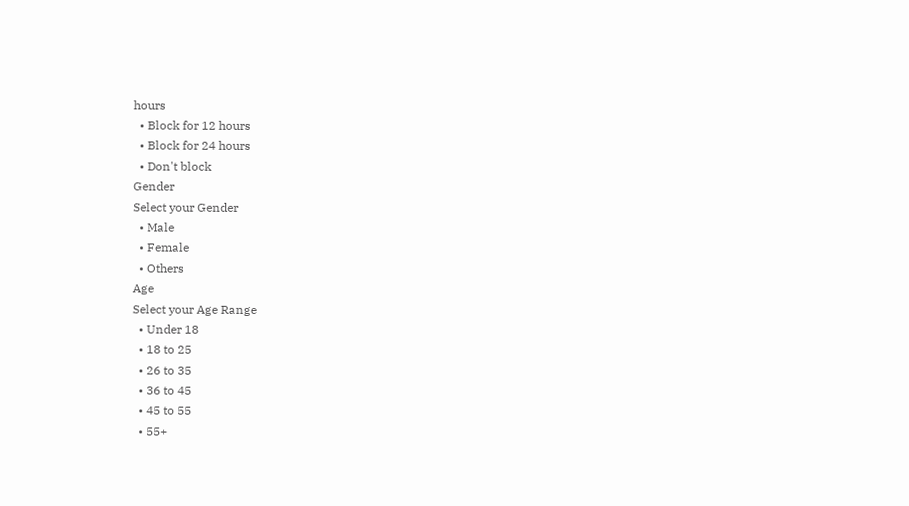hours
  • Block for 12 hours
  • Block for 24 hours
  • Don't block
Gender
Select your Gender
  • Male
  • Female
  • Others
Age
Select your Age Range
  • Under 18
  • 18 to 25
  • 26 to 35
  • 36 to 45
  • 45 to 55
  • 55+